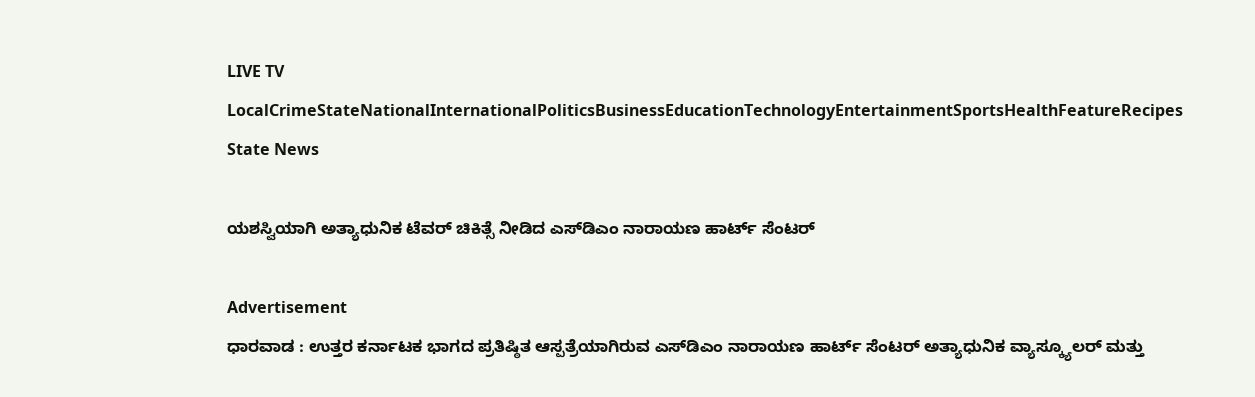LIVE TV LocalCrimeStateNationalInternationalPoliticsBusinessEducationTechnologyEntertainmentSportsHealthFeatureRecipes
State News

ಯಶಸ್ವಿಯಾಗಿ ಅತ್ಯಾಧುನಿಕ ಟೆವರ್ ಚಿಕಿತ್ಸೆ ನೀಡಿದ ಎಸ್‌ಡಿಎಂ ನಾರಾಯಣ ಹಾರ್ಟ್ ಸೆಂಟರ್

Advertisement
ಧಾರವಾಡ : ಉತ್ತರ ಕರ್ನಾಟಕ ಭಾಗದ ಪ್ರತಿಷ್ಠಿತ ಆಸ್ಪತ್ರೆಯಾಗಿರುವ ಎಸ್‌ಡಿಎಂ ನಾರಾಯಣ ಹಾರ್ಟ್ ಸೆಂಟರ್ ಅತ್ಯಾಧುನಿಕ ವ್ಯಾಸ್ಕ್ಯೂಲರ್ ಮತ್ತು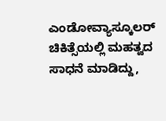ಎಂಡೋವ್ಯಾಸ್ಕೂಲರ್ ಚಿಕಿತ್ಸೆಯಲ್ಲಿ ಮಹತ್ವದ ಸಾಧನೆ ಮಾಡಿದ್ದು,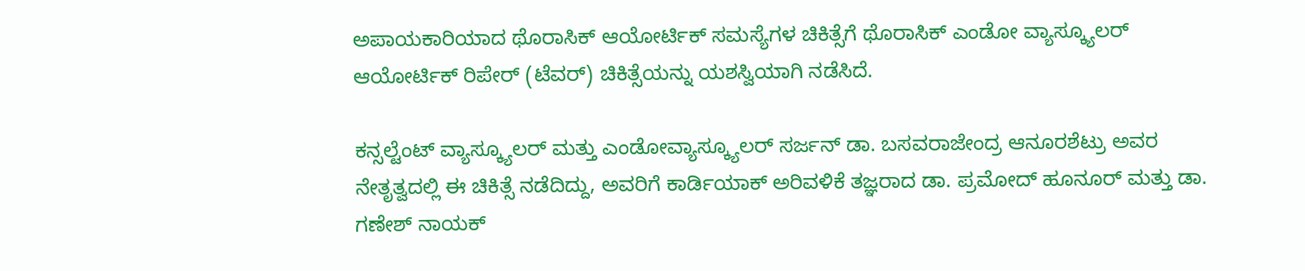ಅಪಾಯಕಾರಿಯಾದ ಥೊರಾಸಿಕ್ ಆಯೋರ್ಟಿಕ್‌ ಸಮಸ್ಯೆಗಳ ಚಿಕಿತ್ಸೆಗೆ ಥೊರಾಸಿಕ್ ಎಂಡೋ ವ್ಯಾಸ್ಕ್ಯೂಲರ್ ಆಯೋರ್ಟಿಕ್‌ ರಿಪೇರ್ (ಟೆವರ್) ಚಿಕಿತ್ಸೆಯನ್ನು ಯಶಸ್ವಿಯಾಗಿ ನಡೆಸಿದೆ.

ಕನ್ಸಲ್ಟೆಂಟ್ ವ್ಯಾಸ್ಕ್ಯೂಲರ್ ಮತ್ತು ಎಂಡೋವ್ಯಾಸ್ಕ್ಯೂಲರ್ ಸರ್ಜನ್ ಡಾ. ಬಸವರಾಜೇಂದ್ರ ಆನೂರಶೆಟ್ರು ಅವರ ನೇತೃತ್ವದಲ್ಲಿ ಈ ಚಿಕಿತ್ಸೆ ನಡೆದಿದ್ದು, ಅವರಿಗೆ ಕಾರ್ಡಿಯಾಕ್ ಅರಿವಳಿಕೆ ತಜ್ಞರಾದ ಡಾ. ಪ್ರಮೋದ್ ಹೂನೂರ್‌ ಮತ್ತು ಡಾ. ಗಣೇಶ್ ನಾಯಕ್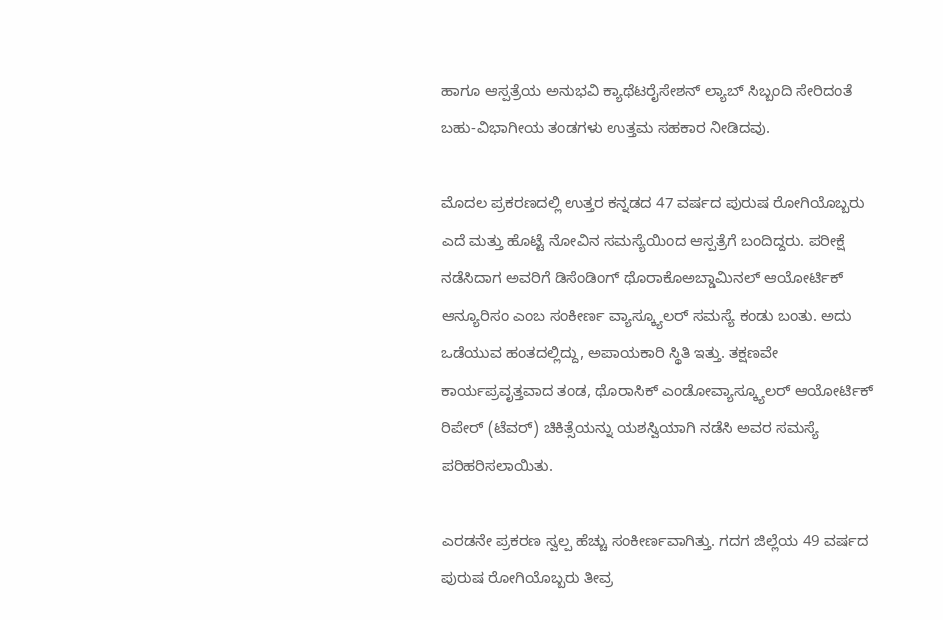ಹಾಗೂ ಆಸ್ಪತ್ರೆಯ ಅನುಭವಿ ಕ್ಯಾಥೆಟರೈಸೇಶನ್ ಲ್ಯಾಬ್ ಸಿಬ್ಬಂದಿ ಸೇರಿದಂತೆ ಬಹು-ವಿಭಾಗೀಯ ತಂಡಗಳು ಉತ್ತಮ ಸಹಕಾರ ನೀಡಿದವು.

ಮೊದಲ ಪ್ರಕರಣದಲ್ಲಿ ಉತ್ತರ ಕನ್ನಡದ 47 ವರ್ಷದ ಪುರುಷ ರೋಗಿಯೊಬ್ಬರು ಎದೆ ಮತ್ತು ಹೊಟ್ಟೆ ನೋವಿನ ಸಮಸ್ಯೆಯಿಂದ ಆಸ್ಪತ್ರೆಗೆ ಬಂದಿದ್ದರು. ಪರೀಕ್ಷೆ ನಡೆಸಿದಾಗ ಅವರಿಗೆ ಡಿಸೆಂಡಿಂಗ್ ಥೊರಾಕೊಅಬ್ಡಾಮಿನಲ್ ಆಯೋರ್ಟಿಕ್‌ ಆನ್ಯೂರಿಸಂ ಎಂಬ ಸಂಕೀರ್ಣ ವ್ಯಾಸ್ಕ್ಯೂಲರ್ ಸಮಸ್ಯೆ ಕಂಡು ಬಂತು. ಅದು ಒಡೆಯುವ ಹಂತದಲ್ಲಿದ್ದು, ಅಪಾಯಕಾರಿ ಸ್ಥಿತಿ ಇತ್ತು. ತಕ್ಷಣವೇ ಕಾರ್ಯಪ್ರವೃತ್ತವಾದ ತಂಡ, ಥೊರಾಸಿಕ್ ಎಂಡೋವ್ಯಾಸ್ಕ್ಯೂಲರ್ ಆಯೋರ್ಟಿಕ್‌ ರಿಪೇರ್‌ (ಟೆವರ್) ಚಿಕಿತ್ಸೆಯನ್ನು ಯಶಸ್ವಿಯಾಗಿ ನಡೆಸಿ ಅವರ ಸಮಸ್ಯೆ ಪರಿಹರಿಸಲಾಯಿತು.

ಎರಡನೇ ಪ್ರಕರಣ ಸ್ವಲ್ಪ ಹೆಚ್ಚು ಸಂಕೀರ್ಣವಾಗಿತ್ತು. ಗದಗ ಜಿಲ್ಲೆಯ 49 ವರ್ಷದ ಪುರುಷ ರೋಗಿಯೊಬ್ಬರು ತೀವ್ರ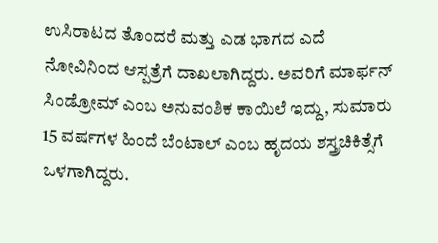ಉಸಿರಾಟದ ತೊಂದರೆ ಮತ್ತು ಎಡ ಭಾಗದ ಎದೆ ನೋವಿನಿಂದ ಆಸ್ಪತ್ರೆಗೆ ದಾಖಲಾಗಿದ್ದರು. ಅವರಿಗೆ ಮಾರ್ಫನ್‌ ಸಿಂಡ್ರೋಮ್ ಎಂಬ ಅನುವಂಶಿಕ ಕಾಯಿಲೆ ಇದ್ದು, ಸುಮಾರು 15 ವರ್ಷಗಳ ಹಿಂದೆ ಬೆಂಟಾಲ್ ಎಂಬ ಹೃದಯ ಶಸ್ತ್ರಚಿಕಿತ್ಸೆಗೆ ಒಳಗಾಗಿದ್ದರು.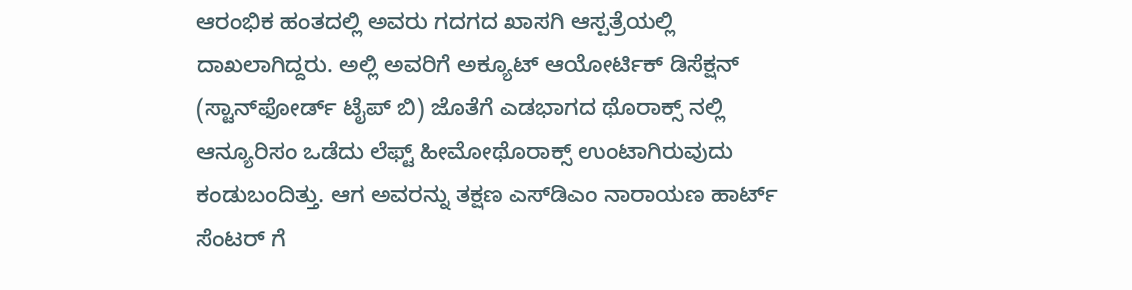ಆರಂಭಿಕ ಹಂತದಲ್ಲಿ ಅವರು ಗದಗದ ಖಾಸಗಿ ಆಸ್ಪತ್ರೆಯಲ್ಲಿ ದಾಖಲಾಗಿದ್ದರು. ಅಲ್ಲಿ ಅವರಿಗೆ ಅಕ್ಯೂಟ್ ಆಯೋರ್ಟಿಕ್‌ ಡಿಸೆಕ್ಷನ್ (ಸ್ಟಾನ್‌ಫೋರ್ಡ್ ಟೈಪ್ ಬಿ) ಜೊತೆಗೆ ಎಡಭಾಗದ ಥೊರಾಕ್ಸ್‌ ನಲ್ಲಿ ಆನ್ಯೂರಿಸಂ ಒಡೆದು ಲೆಫ್ಟ್ ಹೀಮೋಥೊರಾಕ್ಸ್ ಉಂಟಾಗಿರುವುದು ಕಂಡುಬಂದಿತ್ತು. ಆಗ ಅವರನ್ನು ತಕ್ಷಣ ಎಸ್‌ಡಿಎಂ ನಾರಾಯಣ ಹಾರ್ಟ್ ಸೆಂಟರ್ ಗೆ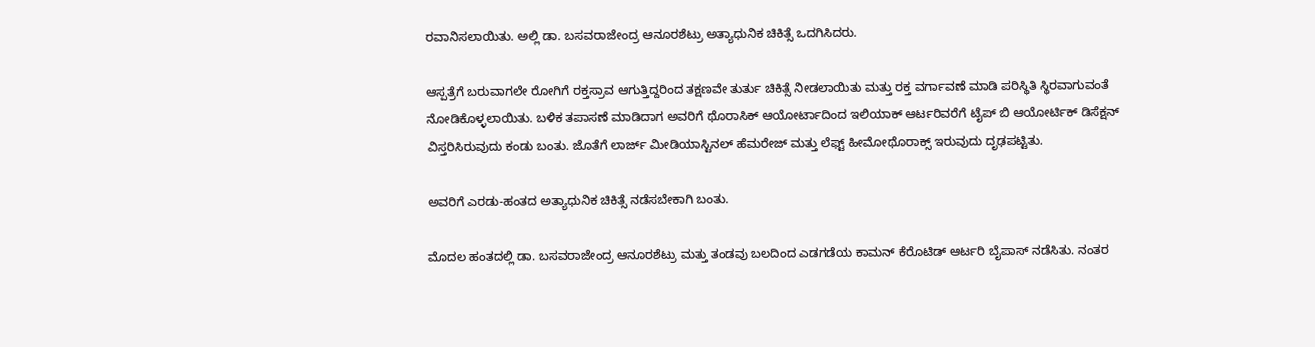ರವಾನಿಸಲಾಯಿತು. ಅಲ್ಲಿ ಡಾ. ಬಸವರಾಜೇಂದ್ರ ಆನೂರಶೆಟ್ರು ಅತ್ಯಾಧುನಿಕ ಚಿಕಿತ್ಸೆ ಒದಗಿಸಿದರು.

ಆಸ್ಪತ್ರೆಗೆ ಬರುವಾಗಲೇ ರೋಗಿಗೆ ರಕ್ತಸ್ರಾವ ಆಗುತ್ತಿದ್ದರಿಂದ ತಕ್ಷಣವೇ ತುರ್ತು ಚಿಕಿತ್ಸೆ ನೀಡಲಾಯಿತು ಮತ್ತು ರಕ್ತ ವರ್ಗಾವಣೆ ಮಾಡಿ ಪರಿಸ್ಥಿತಿ ಸ್ಥಿರವಾಗುವಂತೆ ನೋಡಿಕೊಳ್ಳಲಾಯಿತು. ಬಳಿಕ ತಪಾಸಣೆ ಮಾಡಿದಾಗ ಅವರಿಗೆ ಥೊರಾಸಿಕ್ ಆಯೋರ್ಟಾದಿಂದ ಇಲಿಯಾಕ್ ಆರ್ಟರಿವರೆಗೆ ಟೈಪ್ ಬಿ ಆಯೋರ್ಟಿಕ್‌ ಡಿಸೆಕ್ಷನ್ ವಿಸ್ತರಿಸಿರುವುದು ಕಂಡು ಬಂತು. ಜೊತೆಗೆ ಲಾರ್ಜ್ ಮೀಡಿಯಾಸ್ಟಿನಲ್ ಹೆಮರೇಜ್ ಮತ್ತು ಲೆಫ್ಟ್ ಹೀಮೋಥೊರಾಕ್ಸ್ ಇರುವುದು ದೃಢಪಟ್ಟಿತು.

ಅವರಿಗೆ ಎರಡು-ಹಂತದ ಅತ್ಯಾಧುನಿಕ ಚಿಕಿತ್ಸೆ ನಡೆಸಬೇಕಾಗಿ ಬಂತು.

ಮೊದಲ ಹಂತದಲ್ಲಿ ಡಾ. ಬಸವರಾಜೇಂದ್ರ ಆನೂರಶೆಟ್ರು ಮತ್ತು ತಂಡವು ಬಲದಿಂದ ಎಡಗಡೆಯ ಕಾಮನ್ ಕೆರೊಟಿಡ್ ಆರ್ಟರಿ ಬೈಪಾಸ್ ನಡೆಸಿತು. ನಂತರ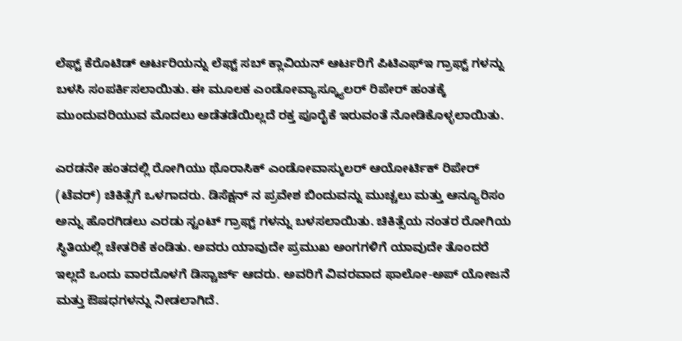ಲೆಫ್ಟ್ ಕೆರೊಟಿಡ್ ಆರ್ಟರಿಯನ್ನು ಲೆಫ್ಟ್ ಸಬ್‌ ಕ್ಲಾವಿಯನ್ ಆರ್ಟರಿಗೆ ಪಿಟಿಎಫ್ಇ ಗ್ರಾಫ್ಟ್‌ ಗಳನ್ನು ಬಳಸಿ ಸಂಪರ್ಕಿಸಲಾಯಿತು. ಈ ಮೂಲಕ ಎಂಡೋವ್ಯಾಸ್ಕ್ಯೂಲರ್ ರಿಪೇರ್‌ ಹಂತಕ್ಕೆ ಮುಂದುವರಿಯುವ ಮೊದಲು ಅಡೆತಡೆಯಿಲ್ಲದೆ ರಕ್ತ ಪೂರೈಕೆ ಇರುವಂತೆ ನೋಡಿಕೊಳ್ಳಲಾಯಿತು.

ಎರಡನೇ ಹಂತದಲ್ಲಿ ರೋಗಿಯು ಥೊರಾಸಿಕ್ ಎಂಡೋವಾಸ್ಕುಲರ್ ಆಯೋರ್ಟಿಕ್‌ ರಿಪೇರ್ (ಟೆವರ್) ಚಿಕಿತ್ಸೆಗೆ ಒಳಗಾದರು. ಡಿಸೆಕ್ಷನ್‌ ನ ಪ್ರವೇಶ ಬಿಂದುವನ್ನು ಮುಚ್ಚಲು ಮತ್ತು ಆನ್ಯೂರಿಸಂ ಅನ್ನು ಹೊರಗಿಡಲು ಎರಡು ಸ್ಟಂಟ್ ಗ್ರಾಫ್ಟ್‌ ಗಳನ್ನು ಬಳಸಲಾಯಿತು. ಚಿಕಿತ್ಸೆಯ ನಂತರ ರೋಗಿಯ ಸ್ಥಿತಿಯಲ್ಲಿ ಚೇತರಿಕೆ ಕಂಡಿತು. ಅವರು ಯಾವುದೇ ಪ್ರಮುಖ ಅಂಗಗಳಿಗೆ ಯಾವುದೇ ತೊಂದರೆ ಇಲ್ಲದೆ ಒಂದು ವಾರದೊಳಗೆ ಡಿಸ್ಚಾರ್ಜ್ ಆದರು. ಅವರಿಗೆ ವಿವರವಾದ ಫಾಲೋ-ಅಪ್ ಯೋಜನೆ ಮತ್ತು ಔಷಧಗಳನ್ನು ನೀಡಲಾಗಿದೆ.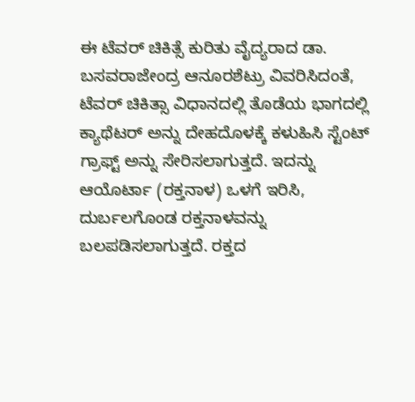ಈ ಟೆವರ್ ಚಿಕಿತ್ಸೆ ಕುರಿತು ವೈದ್ಯರಾದ ಡಾ. ಬಸವರಾಜೇಂದ್ರ ಆನೂರಶೆಟ್ರು ವಿವರಿಸಿದಂತೆ, ಟೆವರ್ ಚಿಕಿತ್ಸಾ ವಿಧಾನದಲ್ಲಿ ತೊಡೆಯ ಭಾಗದಲ್ಲಿ ಕ್ಯಾಥೆಟರ್‌ ಅನ್ನು ದೇಹದೊಳಕ್ಕೆ ಕಳುಹಿಸಿ ಸ್ಟೆಂಟ್ ಗ್ರಾಫ್ಟ್‌ ಅನ್ನು ಸೇರಿಸಲಾಗುತ್ತದೆ. ಇದನ್ನು ಆಯೊರ್ಟಾ (ರಕ್ತನಾಳ) ಒಳಗೆ ಇರಿಸಿ, ದುರ್ಬಲಗೊಂಡ ರಕ್ತನಾಳವನ್ನು ಬಲಪಡಿಸಲಾಗುತ್ತದೆ. ರಕ್ತದ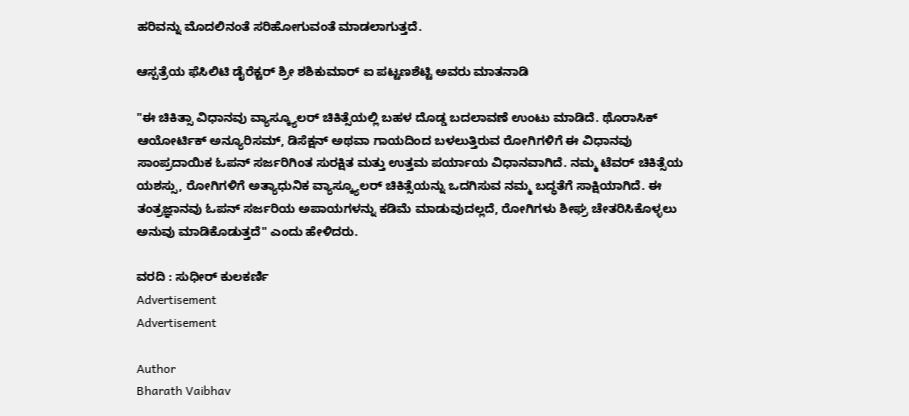ಹರಿವನ್ನು ಮೊದಲಿನಂತೆ ಸರಿಹೋಗುವಂತೆ ಮಾಡಲಾಗುತ್ತದೆ.

ಆಸ್ಪತ್ರೆಯ ಫೆಸಿಲಿಟಿ ಡೈರೆಕ್ಟರ್ ಶ್ರೀ ಶಶಿಕುಮಾರ್ ಐ ಪಟ್ಟಣಶೆಟ್ಟಿ ಅವರು ಮಾತನಾಡಿ

"ಈ ಚಿಕಿತ್ಸಾ ವಿಧಾನವು ವ್ಯಾಸ್ಕ್ಯೂಲರ್ ಚಿಕಿತ್ಸೆಯಲ್ಲಿ ಬಹಳ ದೊಡ್ಡ ಬದಲಾವಣೆ ಉಂಟು ಮಾಡಿದೆ. ಥೊರಾಸಿಕ್ ಆಯೋರ್ಟಿಕ್‌ ಅನ್ಯೂರಿಸಮ್, ಡಿಸೆಕ್ಷನ್ ಅಥವಾ ಗಾಯದಿಂದ ಬಳಲುತ್ತಿರುವ ರೋಗಿಗಳಿಗೆ ಈ ವಿಧಾನವು ಸಾಂಪ್ರದಾಯಿಕ ಓಪನ್ ಸರ್ಜರಿಗಿಂತ ಸುರಕ್ಷಿತ ಮತ್ತು ಉತ್ತಮ ಪರ್ಯಾಯ ವಿಧಾನವಾಗಿದೆ. ನಮ್ಮ ಟೆವರ್ ಚಿಕಿತ್ಸೆಯ ಯಶಸ್ಸು, ರೋಗಿಗಳಿಗೆ ಅತ್ಯಾಧುನಿಕ ವ್ಯಾಸ್ಕ್ಯೂಲರ್ ಚಿಕಿತ್ಸೆಯನ್ನು ಒದಗಿಸುವ ನಮ್ಮ ಬದ್ಧತೆಗೆ ಸಾಕ್ಷಿಯಾಗಿದೆ. ಈ ತಂತ್ರಜ್ಞಾನವು ಓಪನ್ ಸರ್ಜರಿಯ ಅಪಾಯಗಳನ್ನು ಕಡಿಮೆ ಮಾಡುವುದಲ್ಲದೆ, ರೋಗಿಗಳು ಶೀಘ್ರ ಚೇತರಿಸಿಕೊಳ್ಳಲು ಅನುವು ಮಾಡಿಕೊಡುತ್ತದೆ" ಎಂದು ಹೇಳಿದರು.

ವರದಿ : ಸುಧೀರ್ ಕುಲಕರ್ಣಿ
Advertisement
Advertisement

Author
Bharath Vaibhav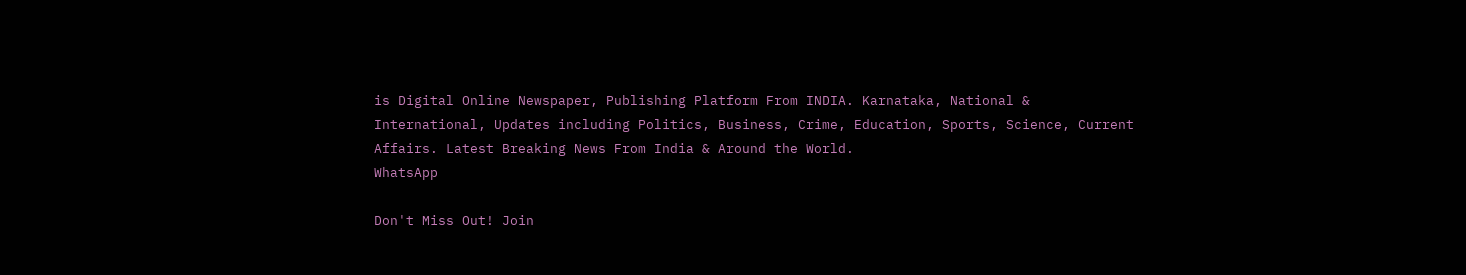is Digital Online Newspaper, Publishing Platform From INDIA. Karnataka, National & International, Updates including Politics, Business, Crime, Education, Sports, Science, Current Affairs. Latest Breaking News From India & Around the World.
WhatsApp

Don't Miss Out! Join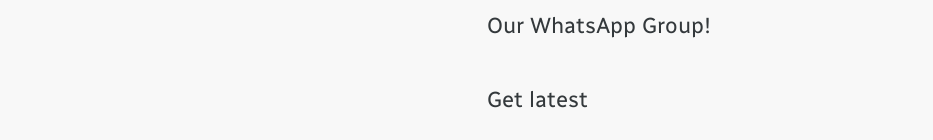Our WhatsApp Group!

Get latest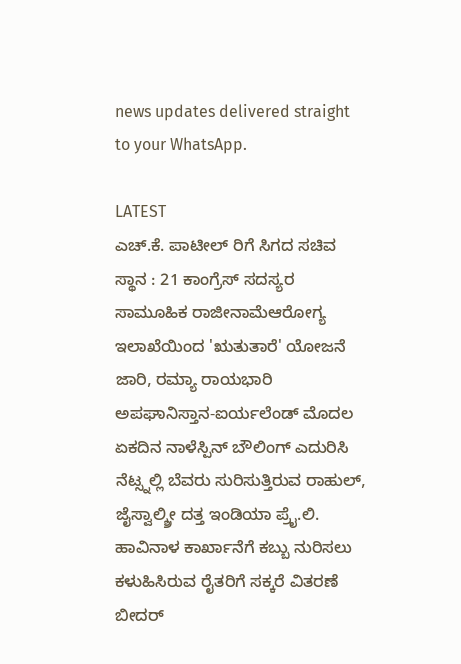news updates delivered straight to your WhatsApp.

LATEST
ಎಚ್.ಕೆ. ಪಾಟೀಲ್ ರಿಗೆ ಸಿಗದ ಸಚಿವ ಸ್ಥಾನ : 21 ಕಾಂಗ್ರೆಸ್ ಸದಸ್ಯರ ಸಾಮೂಹಿಕ ರಾಜೀನಾಮೆಆರೋಗ್ಯ ಇಲಾಖೆಯಿಂದ 'ಋತುತಾರೆ' ಯೋಜನೆ ಜಾರಿ, ರಮ್ಯಾ ರಾಯಭಾರಿ ಅಪಘಾನಿಸ್ತಾನ-ಐರ್ಯಲೆಂಡ್ ಮೊದಲ ಏಕದಿನ ನಾಳೆಸ್ಪಿನ್ ಬೌಲಿಂಗ್ ಎದುರಿಸಿ ನೆಟ್ಸ್ನಲ್ಲಿ ಬೆವರು ಸುರಿಸುತ್ತಿರುವ ರಾಹುಲ್, ಜೈಸ್ವಾಲ್ಶ್ರೀ ದತ್ತ ಇಂಡಿಯಾ ಪ್ರೈ.ಲಿ. ಹಾವಿನಾಳ ಕಾರ್ಖಾನೆಗೆ ಕಬ್ಬು ನುರಿಸಲು ಕಳುಹಿಸಿರುವ ರೈತರಿಗೆ ಸಕ್ಕರೆ ವಿತರಣೆ ಬೀದರ್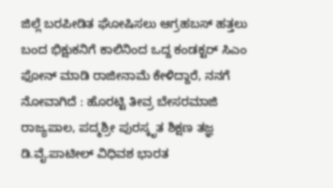ಜಿಲ್ಲೆ ಬರಪೀಡಿತ ಘೋಷಿಸಲು ಆಗ್ರಹಬಸ್ ಹತ್ತಲು ಬಂದ ಭಿಕ್ಷುಕನಿಗೆ ಕಾಲಿನಿಂದ ಒದ್ದ ಕಂಡಕ್ಟರ್ ಸಿಎಂ ಫೋನ್ ಮಾಡಿ ರಾಜೀನಾಮೆ ಕೇಳಿದ್ದಾರೆ, ನನಗೆ ನೋವಾಗಿದೆ : ಹೊರಟ್ಟಿ ತೀವ್ರ ಬೇಸರಮಾಜಿ ರಾಜ್ಯಪಾಲ, ಪದ್ಮಶ್ರೀ ಪುರಸ್ಕೃತ ಶಿಕ್ಷಣ ತಜ್ಞ ಡಿ.ವೈ.ಪಾಟೀಲ್ ವಿಧಿವಶ ಭಾರತ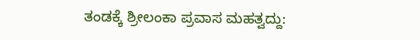ತಂಡಕ್ಕೆ ಶ್ರೀಲಂಕಾ ಪ್ರವಾಸ ಮಹತ್ವದ್ದು: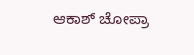ಆಕಾಶ್ ಚೋಪ್ರಾ